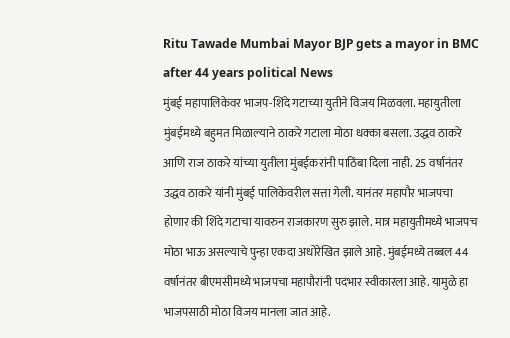Ritu Tawade Mumbai Mayor BJP gets a mayor in BMC after 44 years political News
मुंबई महापालिकेवर भाजप-शिंदे गटाच्या युतीने विजय मिळवला. महायुतीला मुंबईमध्ये बहुमत मिळाल्याने ठाकरे गटाला मोठा धक्का बसला. उद्धव ठाकरे आणि राज ठाकरे यांच्या युतीला मुंबईकरांनी पाठिंबा दिला नाही. 25 वर्षानंतर उद्धव ठाकरे यांनी मुंबई पालिकेवरील सत्ता गेली. यानंतर महापौर भाजपचा होणार की शिंदे गटाचा यावरुन राजकारण सुरु झाले. मात्र महायुतीमध्ये भाजपच मोठा भाऊ असल्याचे पुन्हा एकदा अधोरेखित झाले आहे. मुंबईमध्ये तब्बल 44 वर्षानंतर बीएमसीमध्ये भाजपचा महापौरांनी पदभार स्वीकारला आहे. यामुळे हा भाजपसाठी मोठा विजय मानला जात आहे.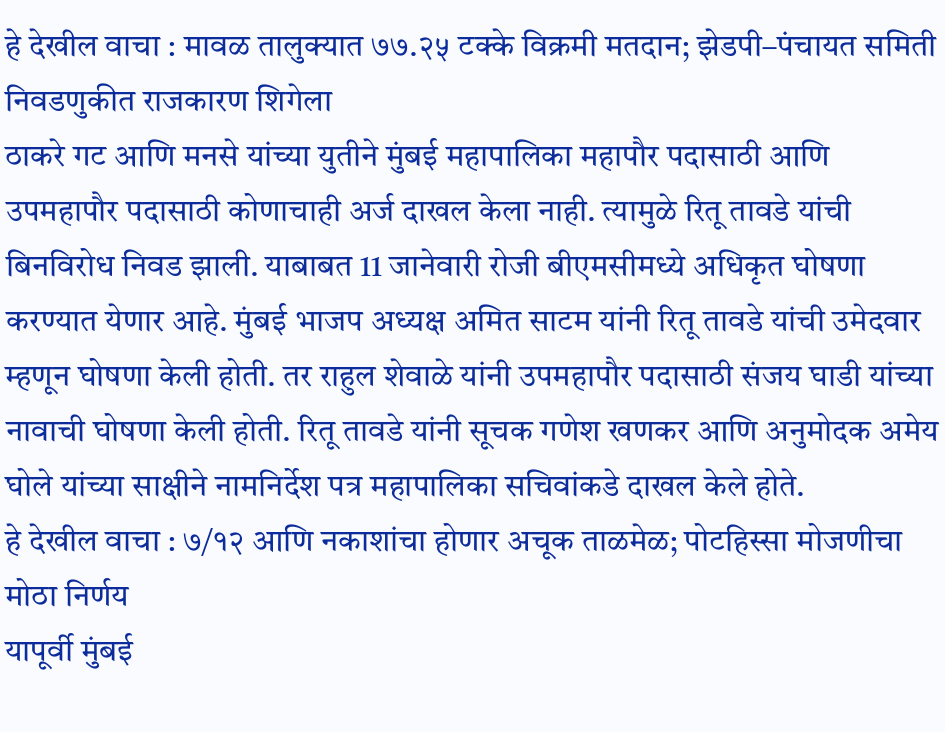हे देखील वाचा : मावळ तालुक्यात ७७.२५ टक्के विक्रमी मतदान; झेडपी–पंचायत समिती निवडणुकीत राजकारण शिगेला
ठाकरे गट आणि मनसे यांच्या युतीने मुंबई महापालिका महापौर पदासाठी आणि उपमहापौर पदासाठी कोणाचाही अर्ज दाखल केला नाही. त्यामुळे रितू तावडे यांची बिनविरोध निवड झाली. याबाबत 11 जानेवारी रोजी बीएमसीमध्ये अधिकृत घोषणा करण्यात येणार आहे. मुंबई भाजप अध्यक्ष अमित साटम यांनी रितू तावडे यांची उमेदवार म्हणून घोषणा केली होती. तर राहुल शेवाळे यांनी उपमहापौर पदासाठी संजय घाडी यांच्या नावाची घोषणा केली होती. रितू तावडे यांनी सूचक गणेश खणकर आणि अनुमोदक अमेय घोले यांच्या साक्षीने नामनिर्देश पत्र महापालिका सचिवांकडे दाखल केले होते.
हे देखील वाचा : ७/१२ आणि नकाशांचा होणार अचूक ताळमेळ; पोटहिस्सा मोजणीचा मोठा निर्णय
यापूर्वी मुंबई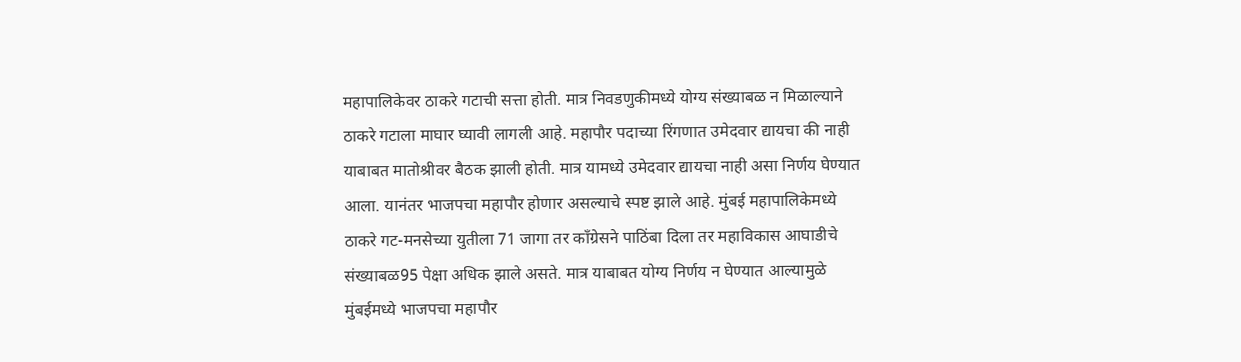महापालिकेवर ठाकरे गटाची सत्ता होती. मात्र निवडणुकीमध्ये योग्य संख्याबळ न मिळाल्याने ठाकरे गटाला माघार घ्यावी लागली आहे. महापौर पदाच्या रिंगणात उमेदवार द्यायचा की नाही याबाबत मातोश्रीवर बैठक झाली होती. मात्र यामध्ये उमेदवार द्यायचा नाही असा निर्णय घेण्यात आला. यानंतर भाजपचा महापौर होणार असल्याचे स्पष्ट झाले आहे. मुंबई महापालिकेमध्ये ठाकरे गट-मनसेच्या युतीला 71 जागा तर काँग्रेसने पाठिंबा दिला तर महाविकास आघाडीचे संख्याबळ95 पेक्षा अधिक झाले असते. मात्र याबाबत योग्य निर्णय न घेण्यात आल्यामुळे मुंबईमध्ये भाजपचा महापौर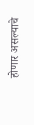होणार असल्याचे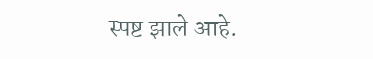स्पष्ट झाले आहे.